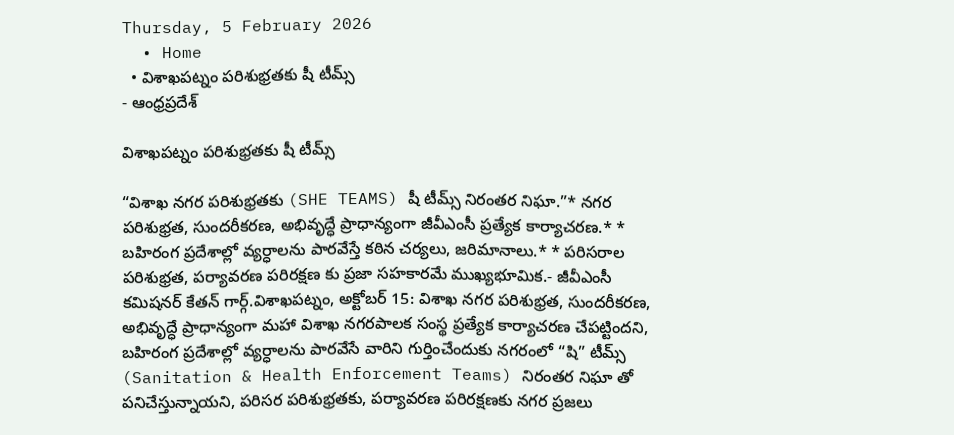Thursday, 5 February 2026
  • Home
  • విశాఖపట్నం పరిశుభ్రతకు షీ టీమ్స్
- ఆంధ్రప్రదేశ్

విశాఖపట్నం పరిశుభ్రతకు షీ టీమ్స్

“విశాఖ నగర పరిశుభ్రతకు (SHE TEAMS) షీ టీమ్స్ నిరంతర నిఘా.”* నగర పరిశుభ్రత, సుందరీకరణ, అభివృద్ధే ప్రాధాన్యంగా జీవీఎంసీ ప్రత్యేక కార్యాచరణ.* * బహిరంగ ప్రదేశాల్లో వ్యర్ధాలను పారవేస్తే కఠిన చర్యలు, జరిమానాలు.* * పరిసరాల పరిశుభ్రత, పర్యావరణ పరిరక్షణ కు ప్రజా సహకారమే ముఖ్యభూమిక.- జీవీఎంసీ కమిషనర్ కేతన్ గార్గ్.విశాఖపట్నం, అక్టోబర్ 15: విశాఖ నగర పరిశుభ్రత, సుందరీకరణ, అభివృద్ధే ప్రాధాన్యంగా మహా విశాఖ నగరపాలక సంస్థ ప్రత్యేక కార్యాచరణ చేపట్టిందని, బహిరంగ ప్రదేశాల్లో వ్యర్ధాలను పారవేసే వారిని గుర్తించేందుకు నగరంలో “షి” టీమ్స్ (Sanitation & Health Enforcement Teams) నిరంతర నిఘా తో పనిచేస్తున్నాయని, పరిసర పరిశుభ్రతకు, పర్యావరణ పరిరక్షణకు నగర ప్రజలు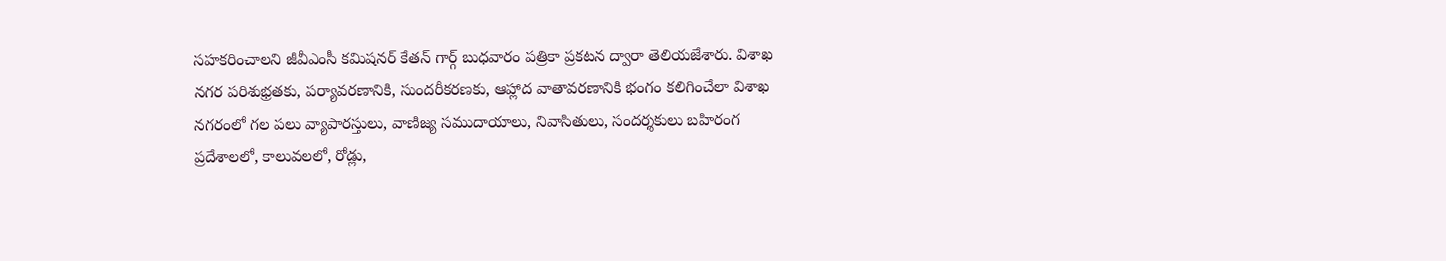సహకరించాలని జీవీఎంసీ కమిషనర్ కేతన్ గార్గ్ బుధవారం పత్రికా ప్రకటన ద్వారా తెలియజేశారు. విశాఖ నగర పరిశుభ్రతకు, పర్యావరణానికి, సుందరీకరణకు, ఆహ్లాద వాతావరణానికి భంగం కలిగించేలా విశాఖ నగరంలో గల పలు వ్యాపారస్తులు, వాణిజ్య సముదాయాలు, నివాసితులు, సందర్శకులు బహిరంగ ప్రదేశాలలో, కాలువలలో, రోడ్లు,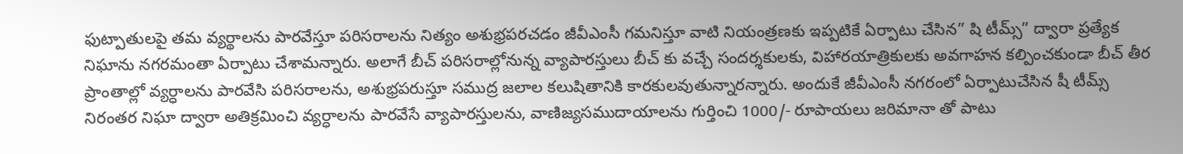ఫుట్పాతులపై తమ వ్యర్థాలను పారవేస్తూ పరిసరాలను నిత్యం అశుభ్రపరచడం జీవీఎంసీ గమనిస్తూ వాటి నియంత్రణకు ఇప్పటికే ఏర్పాటు చేసిన” షి టీమ్స్” ద్వారా ప్రత్యేక నిఘాను నగరమంతా ఏర్పాటు చేశామన్నారు. అలాగే బీచ్ పరిసరాల్లోనున్న వ్యాపారస్తులు బీచ్ కు వచ్చే సందర్శకులకు, విహారయాత్రికులకు అవగాహన కల్పించకుండా బీచ్ తీర ప్రాంతాల్లో వ్యర్ధాలను పారవేసి పరిసరాలను, అశుభ్రపరుస్తూ సముద్ర జలాల కలుషితానికి కారకులవుతున్నారన్నారు. అందుకే జీవీఎంసీ నగరంలో ఏర్పాటుచేసిన షీ టీమ్స్ నిరంతర నిఘా ద్వారా అతిక్రమించి వ్యర్ధాలను పారవేసే వ్యాపారస్తులను, వాణిజ్యసముదాయాలను గుర్తించి 1000/- రూపాయలు జరిమానా తో పాటు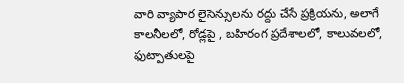వారి వ్యాపార లైసెన్సులను రద్దు చేసే ప్రక్రియను, అలాగే కాలనీలలో, రోడ్లపై , బహిరంగ ప్రదేశాలలో, కాలువలలో, ఫుట్పాతులపై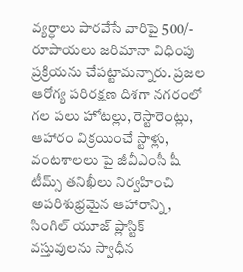వ్యర్ధాలు పారవేసే వారిపై 500/- రూపాయలు జరిమానా విధింపు ప్రక్రియను చేపట్టామన్నారు. ప్రజల ఆరోగ్య పరిరక్షణ దిశగా నగరంలో గల పలు హోటల్లు, రెస్టారెంట్లు, ఆహారం విక్రయించే స్టాళ్లు, వంటశాలలు పై జీవీఎంసీ షీ టీమ్స్ తనిఖీలు నిర్వహించి అపరిశుభ్రమైన ఆహారాన్ని, సింగిల్ యూజ్ ప్లాస్టిక్ వస్తువులను స్వాధీన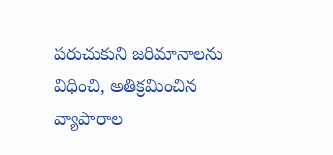పరుచుకుని జరిమానాలను విధించి, అతిక్రమించిన వ్యాపారాల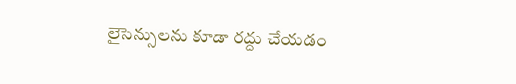లైసెన్సులను కూడా రద్దు చేయడం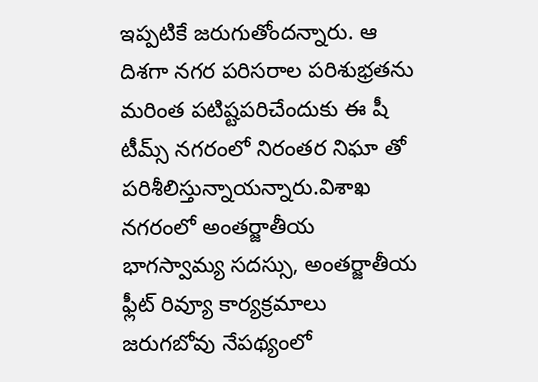ఇప్పటికే జరుగుతోందన్నారు. ఆ దిశగా నగర పరిసరాల పరిశుభ్రతను మరింత పటిష్టపరిచేందుకు ఈ షీ టీమ్స్ నగరంలో నిరంతర నిఘా తో పరిశీలిస్తున్నాయన్నారు.విశాఖ నగరంలో అంతర్జాతీయ భాగస్వామ్య సదస్సు, అంతర్జాతీయ ఫ్లీట్ రివ్యూ కార్యక్రమాలు జరుగబోవు నేపథ్యంలో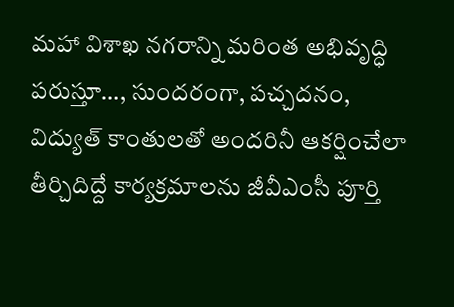మహా విశాఖ నగరాన్ని మరింత అభివృద్ధి పరుస్తూ…, సుందరంగా, పచ్చదనం, విద్యుత్ కాంతులతో అందరినీ ఆకర్షించేలా తీర్చిదిద్దే కార్యక్రమాలను జీవీఎంసీ పూర్తి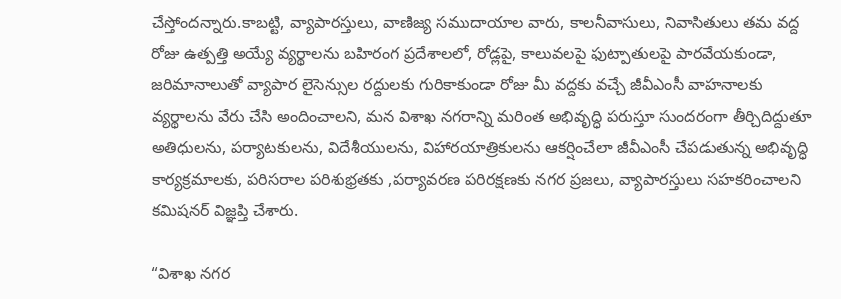చేస్తోందన్నారు.కాబట్టి, వ్యాపారస్తులు, వాణిజ్య సముదాయాల వారు, కాలనీవాసులు, నివాసితులు తమ వద్ద రోజు ఉత్పత్తి అయ్యే వ్యర్థాలను బహిరంగ ప్రదేశాలలో, రోడ్లపై, కాలువలపై ఫుట్పాతులపై పారవేయకుండా, జరిమానాలుతో వ్యాపార లైసెన్సుల రద్దులకు గురికాకుండా రోజు మీ వద్దకు వచ్చే జీవీఎంసీ వాహనాలకు వ్యర్థాలను వేరు చేసి అందించాలని, మన విశాఖ నగరాన్ని మరింత అభివృద్ధి పరుస్తూ సుందరంగా తీర్చిదిద్దుతూ అతిధులను, పర్యాటకులను, విదేశీయులను, విహారయాత్రికులను ఆకర్షించేలా జీవీఎంసీ చేపడుతున్న అభివృద్ధి కార్యక్రమాలకు, పరిసరాల పరిశుభ్రతకు ,పర్యావరణ పరిరక్షణకు నగర ప్రజలు, వ్యాపారస్తులు సహకరించాలని కమిషనర్ విజ్ఞప్తి చేశారు.

“విశాఖ నగర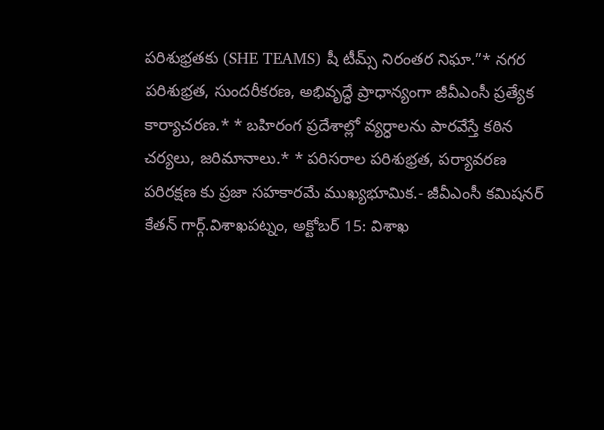పరిశుభ్రతకు (SHE TEAMS) షీ టీమ్స్ నిరంతర నిఘా.”* నగర పరిశుభ్రత, సుందరీకరణ, అభివృద్ధే ప్రాధాన్యంగా జీవీఎంసీ ప్రత్యేక కార్యాచరణ.* * బహిరంగ ప్రదేశాల్లో వ్యర్ధాలను పారవేస్తే కఠిన చర్యలు, జరిమానాలు.* * పరిసరాల పరిశుభ్రత, పర్యావరణ పరిరక్షణ కు ప్రజా సహకారమే ముఖ్యభూమిక.- జీవీఎంసీ కమిషనర్ కేతన్ గార్గ్.విశాఖపట్నం, అక్టోబర్ 15: విశాఖ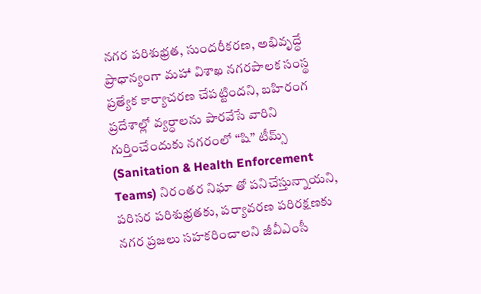నగర పరిశుభ్రత, సుందరీకరణ, అభివృద్ధే ప్రాధాన్యంగా మహా విశాఖ నగరపాలక సంస్థ ప్రత్యేక కార్యాచరణ చేపట్టిందని, బహిరంగ ప్రదేశాల్లో వ్యర్ధాలను పారవేసే వారిని గుర్తించేందుకు నగరంలో “షి” టీమ్స్ (Sanitation & Health Enforcement Teams) నిరంతర నిఘా తో పనిచేస్తున్నాయని, పరిసర పరిశుభ్రతకు, పర్యావరణ పరిరక్షణకు నగర ప్రజలు సహకరించాలని జీవీఎంసీ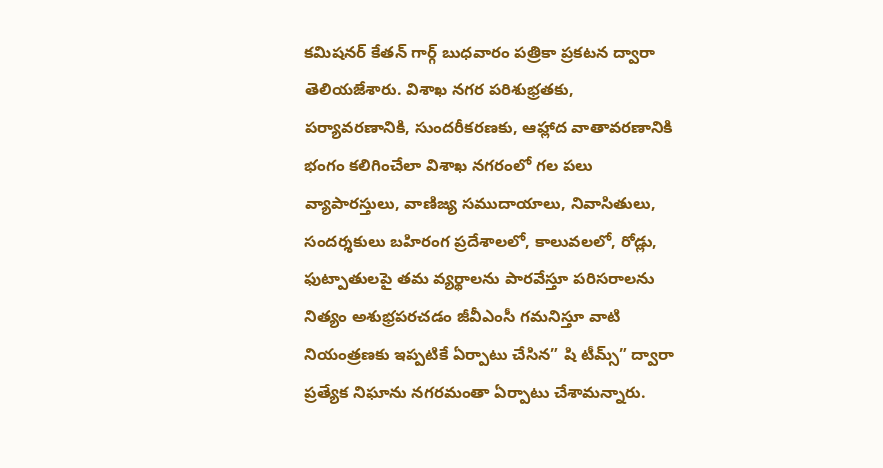కమిషనర్ కేతన్ గార్గ్ బుధవారం పత్రికా ప్రకటన ద్వారా తెలియజేశారు. విశాఖ నగర పరిశుభ్రతకు, పర్యావరణానికి, సుందరీకరణకు, ఆహ్లాద వాతావరణానికి భంగం కలిగించేలా విశాఖ నగరంలో గల పలు వ్యాపారస్తులు, వాణిజ్య సముదాయాలు, నివాసితులు, సందర్శకులు బహిరంగ ప్రదేశాలలో, కాలువలలో, రోడ్లు, ఫుట్పాతులపై తమ వ్యర్థాలను పారవేస్తూ పరిసరాలను నిత్యం అశుభ్రపరచడం జీవీఎంసీ గమనిస్తూ వాటి నియంత్రణకు ఇప్పటికే ఏర్పాటు చేసిన” షి టీమ్స్” ద్వారా ప్రత్యేక నిఘాను నగరమంతా ఏర్పాటు చేశామన్నారు.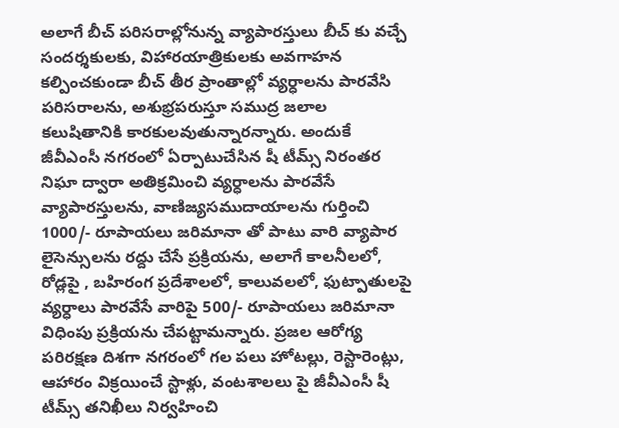అలాగే బీచ్ పరిసరాల్లోనున్న వ్యాపారస్తులు బీచ్ కు వచ్చే సందర్శకులకు, విహారయాత్రికులకు అవగాహన కల్పించకుండా బీచ్ తీర ప్రాంతాల్లో వ్యర్ధాలను పారవేసి పరిసరాలను, అశుభ్రపరుస్తూ సముద్ర జలాల కలుషితానికి కారకులవుతున్నారన్నారు. అందుకే జీవీఎంసీ నగరంలో ఏర్పాటుచేసిన షీ టీమ్స్ నిరంతర నిఘా ద్వారా అతిక్రమించి వ్యర్ధాలను పారవేసే వ్యాపారస్తులను, వాణిజ్యసముదాయాలను గుర్తించి 1000/- రూపాయలు జరిమానా తో పాటు వారి వ్యాపార లైసెన్సులను రద్దు చేసే ప్రక్రియను, అలాగే కాలనీలలో, రోడ్లపై , బహిరంగ ప్రదేశాలలో, కాలువలలో, ఫుట్పాతులపై వ్యర్ధాలు పారవేసే వారిపై 500/- రూపాయలు జరిమానా విధింపు ప్రక్రియను చేపట్టామన్నారు. ప్రజల ఆరోగ్య పరిరక్షణ దిశగా నగరంలో గల పలు హోటల్లు, రెస్టారెంట్లు, ఆహారం విక్రయించే స్టాళ్లు, వంటశాలలు పై జీవీఎంసీ షీ టీమ్స్ తనిఖీలు నిర్వహించి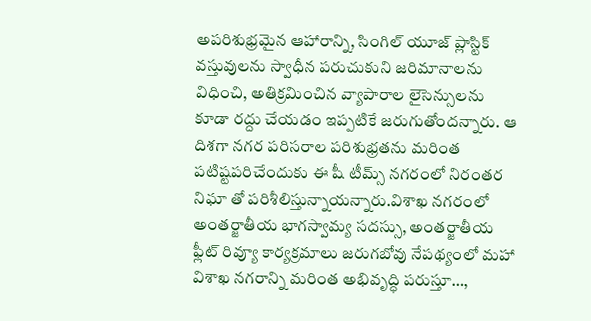అపరిశుభ్రమైన ఆహారాన్ని, సింగిల్ యూజ్ ప్లాస్టిక్ వస్తువులను స్వాధీన పరుచుకుని జరిమానాలను విధించి, అతిక్రమించిన వ్యాపారాల లైసెన్సులను కూడా రద్దు చేయడం ఇప్పటికే జరుగుతోందన్నారు. ఆ దిశగా నగర పరిసరాల పరిశుభ్రతను మరింత పటిష్టపరిచేందుకు ఈ షీ టీమ్స్ నగరంలో నిరంతర నిఘా తో పరిశీలిస్తున్నాయన్నారు.విశాఖ నగరంలో అంతర్జాతీయ భాగస్వామ్య సదస్సు, అంతర్జాతీయ ఫ్లీట్ రివ్యూ కార్యక్రమాలు జరుగబోవు నేపథ్యంలో మహా విశాఖ నగరాన్ని మరింత అభివృద్ధి పరుస్తూ…,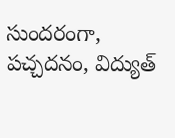సుందరంగా, పచ్చదనం, విద్యుత్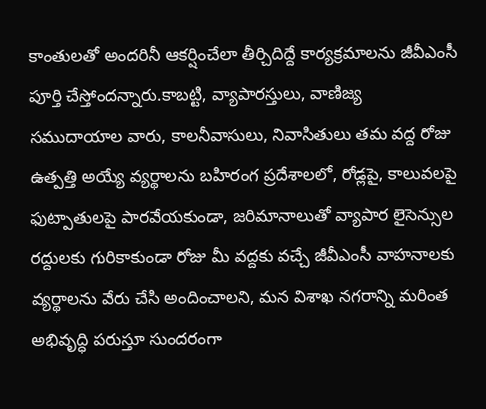కాంతులతో అందరినీ ఆకర్షించేలా తీర్చిదిద్దే కార్యక్రమాలను జీవీఎంసీ పూర్తి చేస్తోందన్నారు.కాబట్టి, వ్యాపారస్తులు, వాణిజ్య సముదాయాల వారు, కాలనీవాసులు, నివాసితులు తమ వద్ద రోజు ఉత్పత్తి అయ్యే వ్యర్థాలను బహిరంగ ప్రదేశాలలో, రోడ్లపై, కాలువలపై ఫుట్పాతులపై పారవేయకుండా, జరిమానాలుతో వ్యాపార లైసెన్సుల రద్దులకు గురికాకుండా రోజు మీ వద్దకు వచ్చే జీవీఎంసీ వాహనాలకు వ్యర్థాలను వేరు చేసి అందించాలని, మన విశాఖ నగరాన్ని మరింత అభివృద్ధి పరుస్తూ సుందరంగా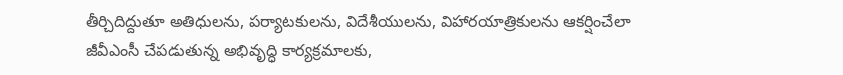తీర్చిదిద్దుతూ అతిధులను, పర్యాటకులను, విదేశీయులను, విహారయాత్రికులను ఆకర్షించేలా జీవీఎంసీ చేపడుతున్న అభివృద్ధి కార్యక్రమాలకు,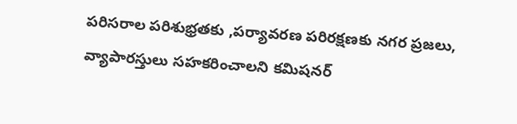పరిసరాల పరిశుభ్రతకు ,పర్యావరణ పరిరక్షణకు నగర ప్రజలు, వ్యాపారస్తులు సహకరించాలని కమిషనర్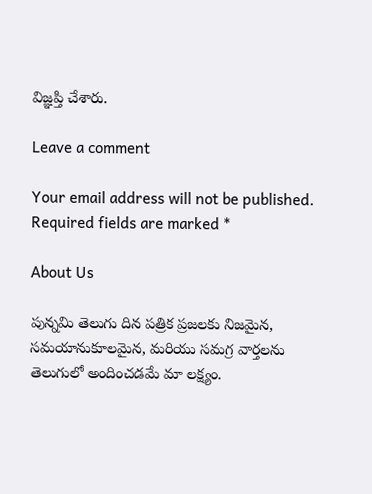విజ్ఞప్తి చేశారు.

Leave a comment

Your email address will not be published. Required fields are marked *

About Us

పున్నమి తెలుగు దిన పత్రిక ప్రజలకు నిజమైన, సమయానుకూలమైన, మరియు సమగ్ర వార్తలను తెలుగులో అందించడమే మా లక్ష్యం.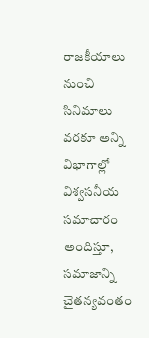రాజకీయాలు నుంచి సినిమాలు వరకూ అన్ని విభాగాల్లో విశ్వసనీయ సమాచారం అందిస్తూ, సమాజాన్ని చైతన్యవంతం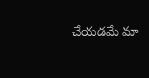చేయడమే మా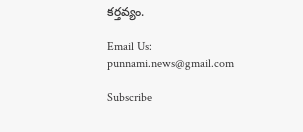కర్తవ్యం.

Email Us: punnami.news@gmail.com

Subscribe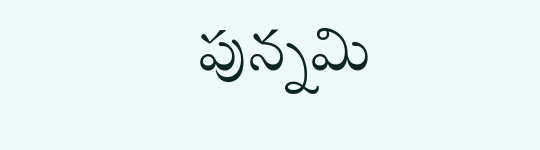పున్నమి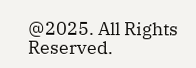@2025. All Rights Reserved.